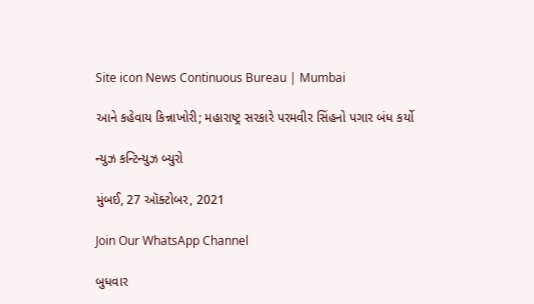Site icon News Continuous Bureau | Mumbai

આને કહેવાય કિન્નાખોરી; મહારાષ્ટ્ર સરકારે પરમવીર સિંહનો પગાર બંધ કર્યો

ન્યુઝ કન્ટિન્યુઝ બ્યુરો

મુંબઈ, 27 ઑક્ટોબર, 2021

Join Our WhatsApp Channel

બુધવાર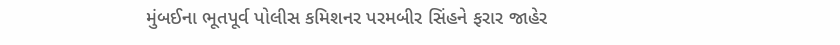મુંબઈના ભૂતપૂર્વ પોલીસ કમિશનર પરમબીર સિંહને ફરાર જાહેર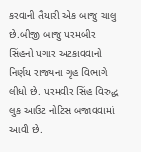કરવાની તૈયારી એક બાજુ ચાલુ છે.બીજી બાજુ પરમબીર સિંહનો પગાર અટકાવવાનો નિર્ણય રાજ્યના ગૃહ વિભાગે લીધો છે. પરમવીર સિંહ વિરુદ્ધ લુક આઉટ નોટિસ બજાવવામાં આવી છે.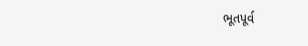ભૂતપૂર્વ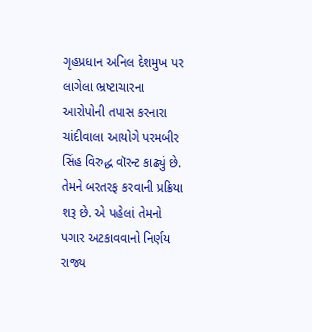ગૃહપ્રધાન અનિલ દેશમુખ પર લાગેલા ભ્રષ્ટાચારના આરોપોની તપાસ કરનારા ચાંદીવાલા આયોગે પરમબીર સિંહ વિરુદ્ધ વૉરન્ટ કાઢ્યું છે. તેમને બરતરફ કરવાની પ્રક્રિયા શરૂ છે. એ પહેલાં તેમનો પગાર અટકાવવાનો નિર્ણય રાજ્ય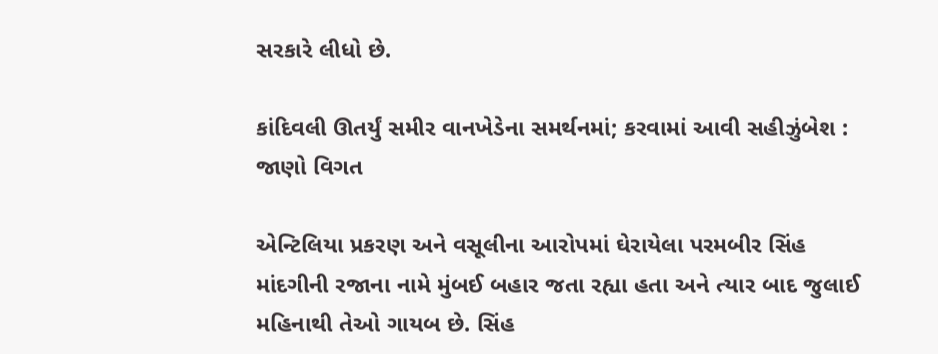સરકારે લીધો છે.

કાંદિવલી ઊતર્યું સમીર વાનખેડેના સમર્થનમાં; કરવામાં આવી સહીઝુંબેશ : જાણો વિગત

એન્ટિલિયા પ્રકરણ અને વસૂલીના આરોપમાં ઘેરાયેલા પરમબીર સિંહ માંદગીની રજાના નામે મુંબઈ બહાર જતા રહ્યા હતા અને ત્યાર બાદ જુલાઈ મહિનાથી તેઓ ગાયબ છે. સિંહ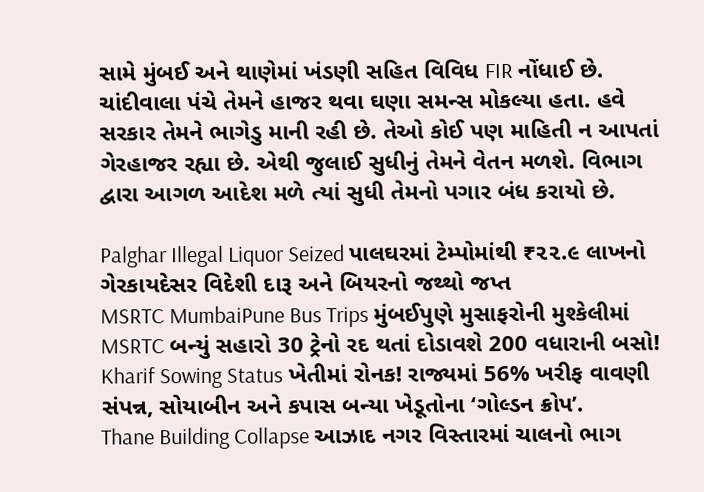સામે મુંબઈ અને થાણેમાં ખંડણી સહિત વિવિધ FIR નોંધાઈ છે. ચાંદીવાલા પંચે તેમને હાજર થવા ઘણા સમન્સ મોકલ્યા હતા. હવે સરકાર તેમને ભાગેડુ માની રહી છે. તેઓ કોઈ પણ માહિતી ન આપતાં ગેરહાજર રહ્યા છે. એથી જુલાઈ સુધીનું તેમને વેતન મળશે. વિભાગ દ્વારા આગળ આદેશ મળે ત્યાં સુધી તેમનો પગાર બંધ કરાયો છે.

Palghar Illegal Liquor Seized પાલઘરમાં ટેમ્પોમાંથી ₹૨૨.૯ લાખનો ગેરકાયદેસર વિદેશી દારૂ અને બિયરનો જથ્થો જપ્ત
MSRTC MumbaiPune Bus Trips મુંબઈપુણે મુસાફરોની મુશ્કેલીમાં MSRTC બન્યું સહારો 30 ટ્રેનો રદ થતાં દોડાવશે 200 વધારાની બસો!
Kharif Sowing Status ખેતીમાં રોનક! રાજ્યમાં 56% ખરીફ વાવણી સંપન્ન, સોયાબીન અને કપાસ બન્યા ખેડૂતોના ‘ગોલ્ડન ક્રોપ’.
Thane Building Collapse આઝાદ નગર વિસ્તારમાં ચાલનો ભાગ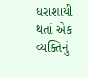ધરાશાયી થતાં એક વ્યક્તિનું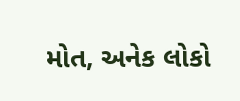મોત, અનેક લોકો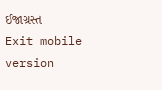ઈજાગ્રસ્ત
Exit mobile version